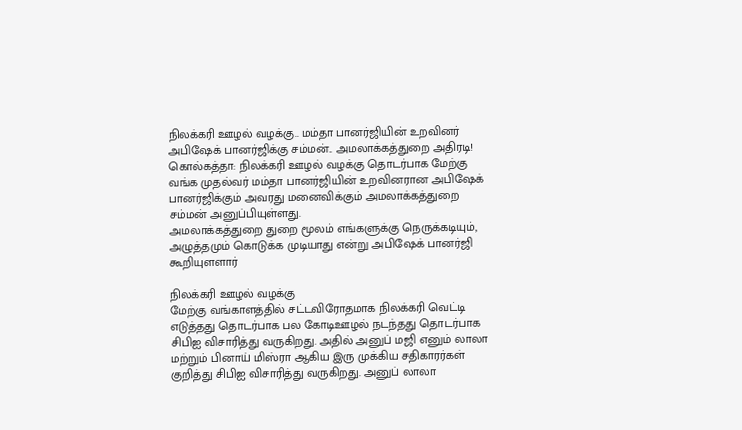நிலக்கரி ஊழல் வழக்கு.. மம்தா பானர்ஜியின் உறவினர் அபிஷேக் பானர்ஜிக்கு சம்மன்.. அமலாக்கத்துறை அதிரடி!
கொல்கத்தா: நிலக்கரி ஊழல் வழக்கு தொடர்பாக மேற்கு வங்க முதல்வர் மம்தா பானர்ஜியின் உறவினரான அபிஷேக் பானர்ஜிக்கும் அவரது மனைவிக்கும் அமலாக்கத்துறை சம்மன் அனுப்பியுள்ளது.
அமலாக்கத்துறை துறை மூலம் எங்களுக்கு நெருக்கடியும், அழுத்தமும் கொடுக்க முடியாது என்று அபிஷேக் பானர்ஜி கூறியுளளார்

நிலக்கரி ஊழல் வழக்கு
மேற்கு வங்காளத்தில் சட்டவிரோதமாக நிலக்கரி வெட்டி எடுத்தது தொடர்பாக பல கோடிஊழல் நடந்தது தொடர்பாக சிபிஐ விசாரித்து வருகிறது. அதில் அனுப் மஜி எனும் லாலா மற்றும் பினாய் மிஸ்ரா ஆகிய இரு முக்கிய சதிகாரர்கள் குறித்து சிபிஐ விசாரித்து வருகிறது. அனுப் லாலா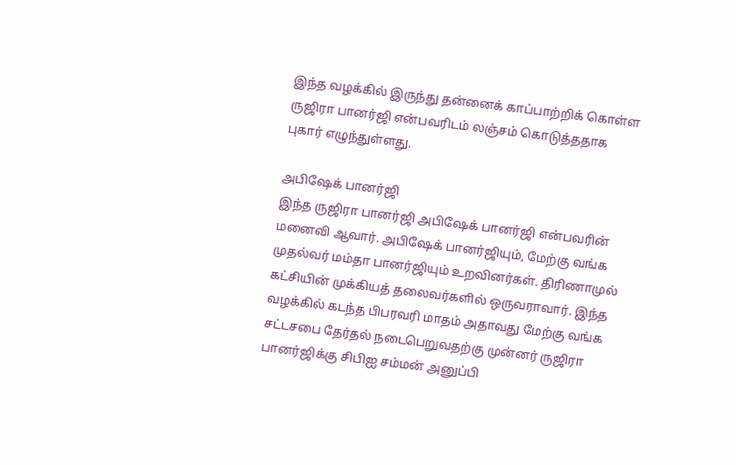இந்த வழக்கில் இருந்து தன்னைக் காப்பாற்றிக் கொள்ள ருஜிரா பானர்ஜி என்பவரிடம் லஞ்சம் கொடுத்ததாக புகார் எழுந்துள்ளது.

அபிஷேக் பானர்ஜி
இந்த ருஜிரா பானர்ஜி அபிஷேக் பானர்ஜி என்பவரின் மனைவி ஆவார். அபிஷேக் பானர்ஜியும், மேற்கு வங்க முதல்வர் மம்தா பானர்ஜியும் உறவினர்கள். திரிணாமுல் கட்சியின் முக்கியத் தலைவர்களில் ஒருவராவார். இந்த வழக்கில் கடந்த பிபரவரி மாதம் அதாவது மேற்கு வங்க சட்டசபை தேர்தல் நடைபெறுவதற்கு முன்னர் ருஜிரா பானர்ஜிக்கு சிபிஐ சம்மன் அனுப்பி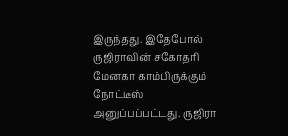இருந்தது. இதேபோல் ருஜிராவின் சகோதரி மேனகா காம்பிருக்கும் நோட்டீஸ் அனுப்பப்பட்டது. ருஜிரா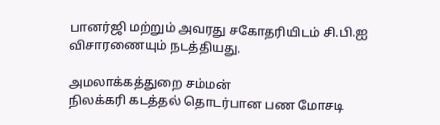பானர்ஜி மற்றும் அவரது சகோதரியிடம் சி.பி.ஐ விசாரணையும் நடத்தியது.

அமலாக்கத்துறை சம்மன்
நிலக்கரி கடத்தல் தொடர்பான பண மோசடி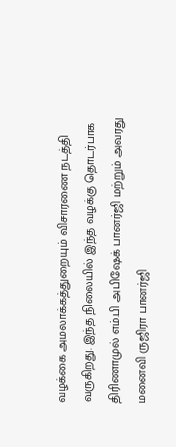வழக்கை அமலாக்கத்துறையும் விசாரணை நடத்தி வருகிறது. இந்த நிலையில் இந்த வழக்கு தொடர்பாக திரிணாமுல் எம்.பி அபிஷேக் பானர்ஜி மற்றும் அவரது மனைவி ருஜிரா பானர்ஜி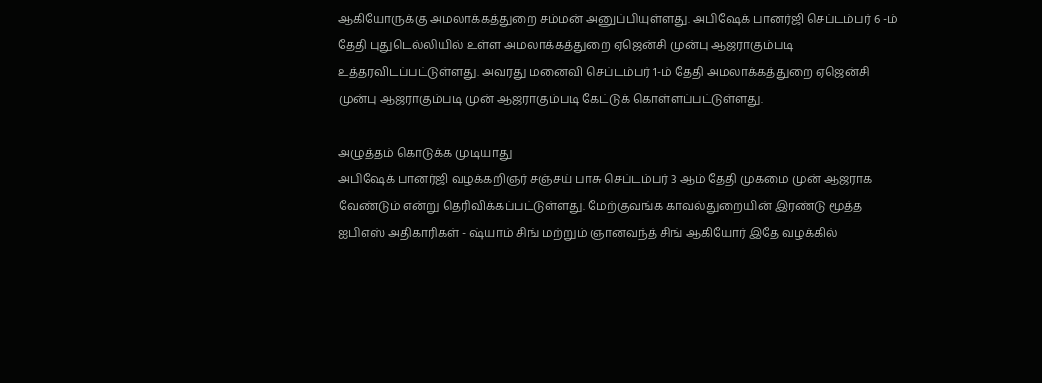ஆகியோருக்கு அமலாக்கத்துறை சம்மன் அனுப்பியுள்ளது. அபிஷேக் பானர்ஜி செப்டம்பர் 6 -ம் தேதி புதுடெல்லியில் உள்ள அமலாக்கத்துறை ஏஜென்சி முன்பு ஆஜராகும்படி உத்தரவிடப்பட்டுள்ளது. அவரது மனைவி செப்டம்பர் 1-ம் தேதி அமலாக்கத்துறை ஏஜென்சி முன்பு ஆஜராகும்படி முன் ஆஜராகும்படி கேட்டுக் கொள்ளப்பட்டுள்ளது.

அழுத்தம் கொடுக்க முடியாது
அபிஷேக் பானர்ஜி வழக்கறிஞர் சஞ்சய் பாசு செப்டம்பர் 3 ஆம் தேதி முகமை முன் ஆஜராக வேண்டும் என்று தெரிவிக்கப்பட்டுள்ளது. மேற்குவங்க காவல்துறையின் இரண்டு மூத்த ஐபிஎஸ் அதிகாரிகள் - ஷ்யாம் சிங் மற்றும் ஞானவந்த் சிங் ஆகியோர் இதே வழக்கில்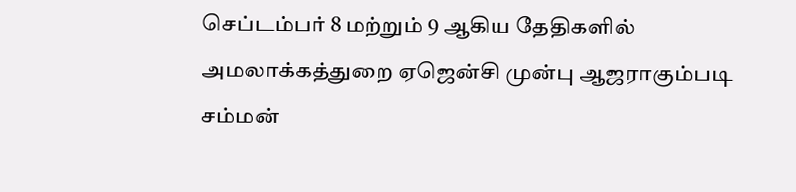செப்டம்பர் 8 மற்றும் 9 ஆகிய தேதிகளில் அமலாக்கத்துறை ஏஜென்சி முன்பு ஆஜராகும்படி சம்மன்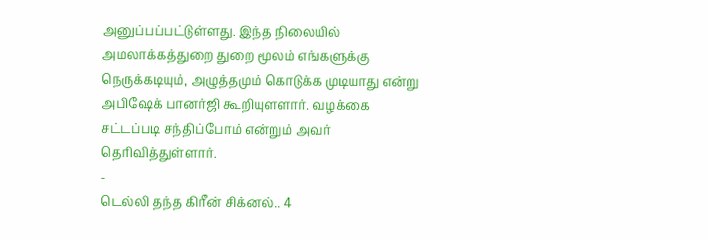அனுப்பப்பட்டுள்ளது. இந்த நிலையில் அமலாக்கத்துறை துறை மூலம் எங்களுக்கு நெருக்கடியும், அழுத்தமும் கொடுக்க முடியாது என்று அபிஷேக் பானர்ஜி கூறியுளளார். வழக்கை சட்டப்படி சந்திப்போம் என்றும் அவர் தெரிவித்துள்ளார்.
-
டெல்லி தந்த கிரீன் சிக்னல்.. 4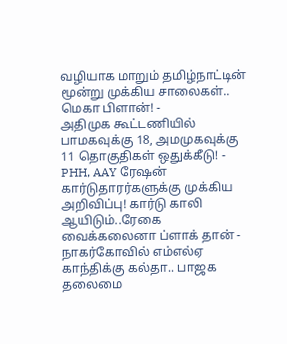வழியாக மாறும் தமிழ்நாட்டின் மூன்று முக்கிய சாலைகள்.. மெகா பிளான்! -
அதிமுக கூட்டணியில் பாமகவுக்கு 18, அமமுகவுக்கு 11 தொகுதிகள் ஒதுக்கீடு! -
PHH, AAY ரேஷன் கார்டுதாரர்களுக்கு முக்கிய அறிவிப்பு! கார்டு காலி ஆயிடும்..ரேகை வைக்கலைனா ப்ளாக் தான் -
நாகர்கோவில் எம்எல்ஏ காந்திக்கு கல்தா.. பாஜக தலைமை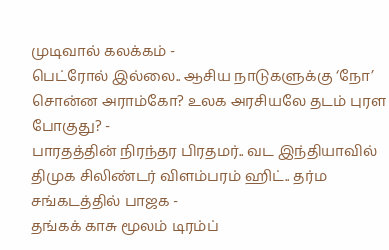முடிவால் கலக்கம் -
பெட்ரோல் இல்லை.. ஆசிய நாடுகளுக்கு ‘நோ’ சொன்ன அராம்கோ? உலக அரசியலே தடம் புரள போகுது? -
பாரதத்தின் நிரந்தர பிரதமர்.. வட இந்தியாவில் திமுக சிலிண்டர் விளம்பரம் ஹிட்.. தர்ம சங்கடத்தில் பாஜக -
தங்கக் காசு மூலம் டிரம்ப்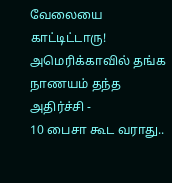வேலையை காட்டிட்டாரு! அமெரிக்காவில் தங்க நாணயம் தந்த அதிர்ச்சி -
10 பைசா கூட வராது..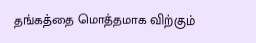தங்கத்தை மொத்தமாக விற்கும்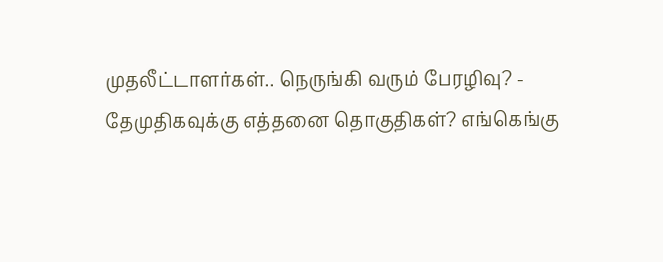முதலீட்டாளர்கள்.. நெருங்கி வரும் பேரழிவு? -
தேமுதிகவுக்கு எத்தனை தொகுதிகள்? எங்கெங்கு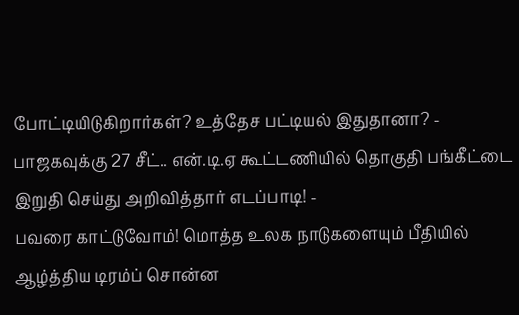போட்டியிடுகிறார்கள்? உத்தேச பட்டியல் இதுதானா? -
பாஜகவுக்கு 27 சீட்.. என்.டி.ஏ கூட்டணியில் தொகுதி பங்கீட்டை இறுதி செய்து அறிவித்தார் எடப்பாடி! -
பவரை காட்டுவோம்! மொத்த உலக நாடுகளையும் பீதியில் ஆழ்த்திய டிரம்ப் சொன்ன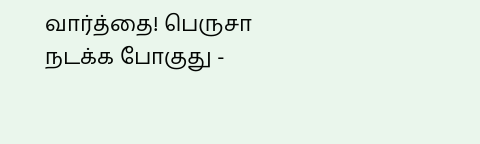வார்த்தை! பெருசா நடக்க போகுது -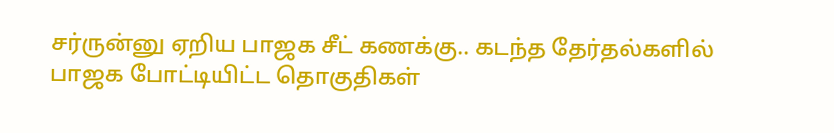சர்ருன்னு ஏறிய பாஜக சீட் கணக்கு.. கடந்த தேர்தல்களில் பாஜக போட்டியிட்ட தொகுதிகள்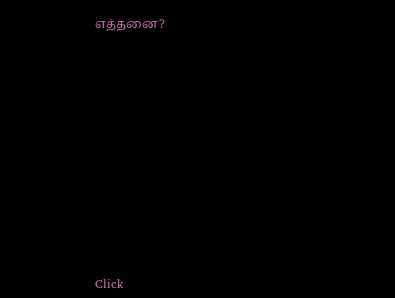எத்தனை?












Click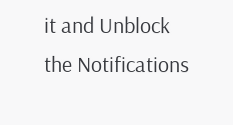it and Unblock the Notifications